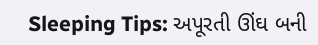Sleeping Tips: અપૂરતી ઊંઘ બની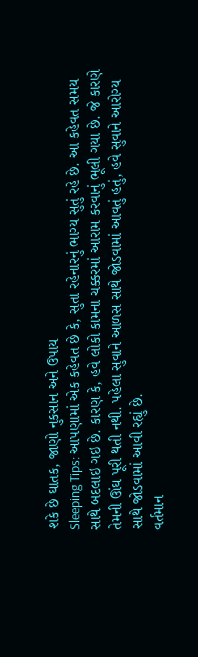શકે છે ઘાતક, જાણો નુકસાન અને ઉપાય
Sleeping Tips: આપણામાં એક કહેવત છે કે, સુતા રહેનારનું ભાગ્ય સુતું રહે છે. આ કહેવત સમય સાથે બદલાઇ ગઇ છે. કારણ કે, હવે લોકો કામના ચક્કરમાં આરામ કરવાનું ભૂલી ગયા છે. જે કારણે તેમની ઊંઘ પૂરી થતી નથી. પહેલા સુવાને આળસ સાથે જોડવામાં આવતું હતું, હવે સુવાને આરોગ્ય સાથે જોડવામાં આવી રહ્યું છે.
વર્તમાન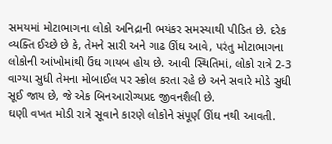સમયમાં મોટાભાગના લોકો અનિદ્રાની ભયંકર સમસ્યાથી પીડિત છે. દરેક વ્યક્તિ ઈચ્છે છે કે, તેમને સારી અને ગાઢ ઊંઘ આવે, પરંતુ મોટાભાગના લોકોની આંખોમાંથી ઉંઘ ગાયબ હોય છે. આવી સ્થિતિમાં, લોકો રાત્રે 2-3 વાગ્યા સુધી તેમના મોબાઈલ પર સ્ક્રોલ કરતા રહે છે અને સવારે મોડે સુધી સૂઈ જાય છે, જે એક બિનઆરોગ્યપ્રદ જીવનશૈલી છે.
ઘણી વખત મોડી રાત્રે સૂવાને કારણે લોકોને સંપૂર્ણ ઊંઘ નથી આવતી.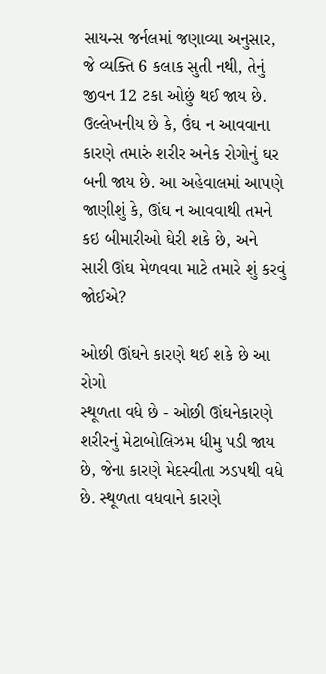સાયન્સ જર્નલમાં જણાવ્યા અનુસાર, જે વ્યક્તિ 6 કલાક સુતી નથી, તેનું જીવન 12 ટકા ઓછું થઈ જાય છે.
ઉલ્લેખનીય છે કે, ઉંઘ ન આવવાના કારણે તમારું શરીર અનેક રોગોનું ઘર બની જાય છે. આ અહેવાલમાં આપણે જાણીશું કે, ઊંઘ ન આવવાથી તમને કઇ બીમારીઓ ઘેરી શકે છે, અને સારી ઊંઘ મેળવવા માટે તમારે શું કરવું જોઈએ?

ઓછી ઊંઘને કારણે થઈ શકે છે આ રોગો
સ્થૂળતા વધે છે - ઓછી ઊંઘનેકારણે શરીરનું મેટાબોલિઝમ ધીમુ પડી જાય છે, જેના કારણે મેદસ્વીતા ઝડપથી વધે છે. સ્થૂળતા વધવાને કારણે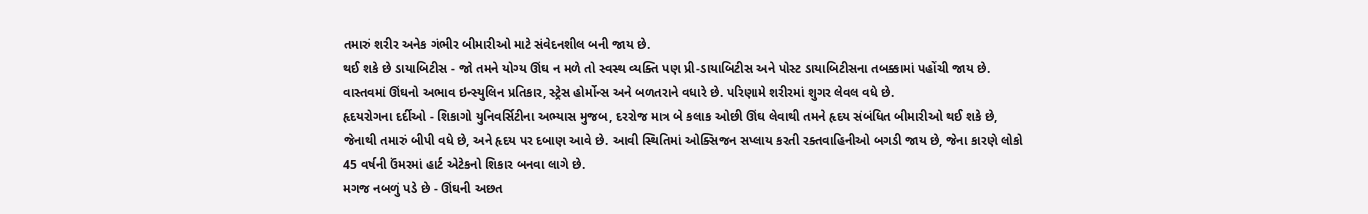તમારું શરીર અનેક ગંભીર બીમારીઓ માટે સંવેદનશીલ બની જાય છે.
થઈ શકે છે ડાયાબિટીસ - જો તમને યોગ્ય ઊંઘ ન મળે તો સ્વસ્થ વ્યક્તિ પણ પ્રી-ડાયાબિટીસ અને પોસ્ટ ડાયાબિટીસના તબક્કામાં પહોંચી જાય છે. વાસ્તવમાં ઊંઘનો અભાવ ઇન્સ્યુલિન પ્રતિકાર, સ્ટ્રેસ હોર્મોન્સ અને બળતરાને વધારે છે. પરિણામે શરીરમાં શુગર લેવલ વધે છે.
હૃદયરોગના દર્દીઓ - શિકાગો યુનિવર્સિટીના અભ્યાસ મુજબ, દરરોજ માત્ર બે કલાક ઓછી ઊંઘ લેવાથી તમને હૃદય સંબંધિત બીમારીઓ થઈ શકે છે, જેનાથી તમારું બીપી વધે છે, અને હૃદય પર દબાણ આવે છે. આવી સ્થિતિમાં ઓક્સિજન સપ્લાય કરતી રક્તવાહિનીઓ બગડી જાય છે, જેના કારણે લોકો 45 વર્ષની ઉંમરમાં હાર્ટ એટેકનો શિકાર બનવા લાગે છે.
મગજ નબળું પડે છે - ઊંઘની અછત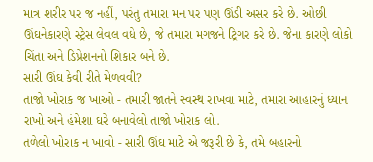માત્ર શરીર પર જ નહીં, પરંતુ તમારા મન પર પણ ઊંડી અસર કરે છે. ઓછી ઊંઘનેકારણે સ્ટ્રેસ લેવલ વધે છે, જે તમારા મગજને ટ્રિગર કરે છે. જેના કારણે લોકો ચિંતા અને ડિપ્રેશનનો શિકાર બને છે.
સારી ઊંઘ કેવી રીતે મેળવવી?
તાજો ખોરાક જ ખાઓ - તમારી જાતને સ્વસ્થ રાખવા માટે, તમારા આહારનું ધ્યાન રાખો અને હંમેશા ઘરે બનાવેલો તાજો ખોરાક લો.
તળેલો ખોરાક ન ખાવો - સારી ઊંઘ માટે એ જરૂરી છે કે, તમે બહારનો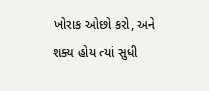ખોરાક ઓછો કરો, અને શક્ય હોય ત્યાં સુધી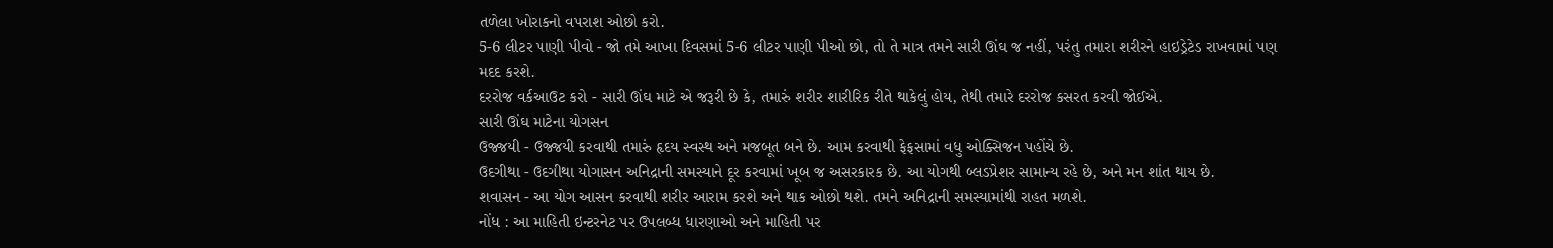તળેલા ખોરાકનો વપરાશ ઓછો કરો.
5-6 લીટર પાણી પીવો - જો તમે આખા દિવસમાં 5-6 લીટર પાણી પીઓ છો, તો તે માત્ર તમને સારી ઊંઘ જ નહીં, પરંતુ તમારા શરીરને હાઇડ્રેટેડ રાખવામાં પણ મદદ કરશે.
દરરોજ વર્કઆઉટ કરો - સારી ઊંઘ માટે એ જરૂરી છે કે, તમારું શરીર શારીરિક રીતે થાકેલું હોય, તેથી તમારે દરરોજ કસરત કરવી જોઈએ.
સારી ઊંઘ માટેના યોગસન
ઉજ્જયી - ઉજ્જયી કરવાથી તમારું હૃદય સ્વસ્થ અને મજબૂત બને છે. આમ કરવાથી ફેફસામાં વધુ ઓક્સિજન પહોંચે છે.
ઉદગીથા - ઉદગીથા યોગાસન અનિદ્રાની સમસ્યાને દૂર કરવામાં ખૂબ જ અસરકારક છે. આ યોગથી બ્લડપ્રેશર સામાન્ય રહે છે, અને મન શાંત થાય છે.
શવાસન - આ યોગ આસન કરવાથી શરીર આરામ કરશે અને થાક ઓછો થશે. તમને અનિદ્રાની સમસ્યામાંથી રાહત મળશે.
નોંધ : આ માહિતી ઇન્ટરનેટ પર ઉપલબ્ધ ધારણાઓ અને માહિતી પર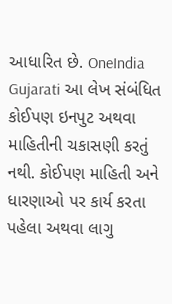આધારિત છે. OneIndia Gujarati આ લેખ સંબંધિત કોઈપણ ઇનપુટ અથવા માહિતીની ચકાસણી કરતું નથી. કોઈપણ માહિતી અને ધારણાઓ પર કાર્ય કરતા પહેલા અથવા લાગુ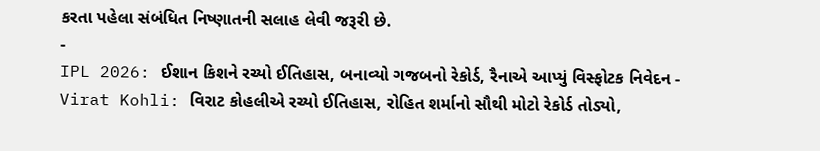કરતા પહેલા સંબંધિત નિષ્ણાતની સલાહ લેવી જરૂરી છે.
-
IPL 2026: ઈશાન કિશને રચ્યો ઈતિહાસ, બનાવ્યો ગજબનો રેકોર્ડ, રૈનાએ આપ્યું વિસ્ફોટક નિવેદન -
Virat Kohli: વિરાટ કોહલીએ રચ્યો ઈતિહાસ, રોહિત શર્માનો સૌથી મોટો રેકોર્ડ તોડ્યો,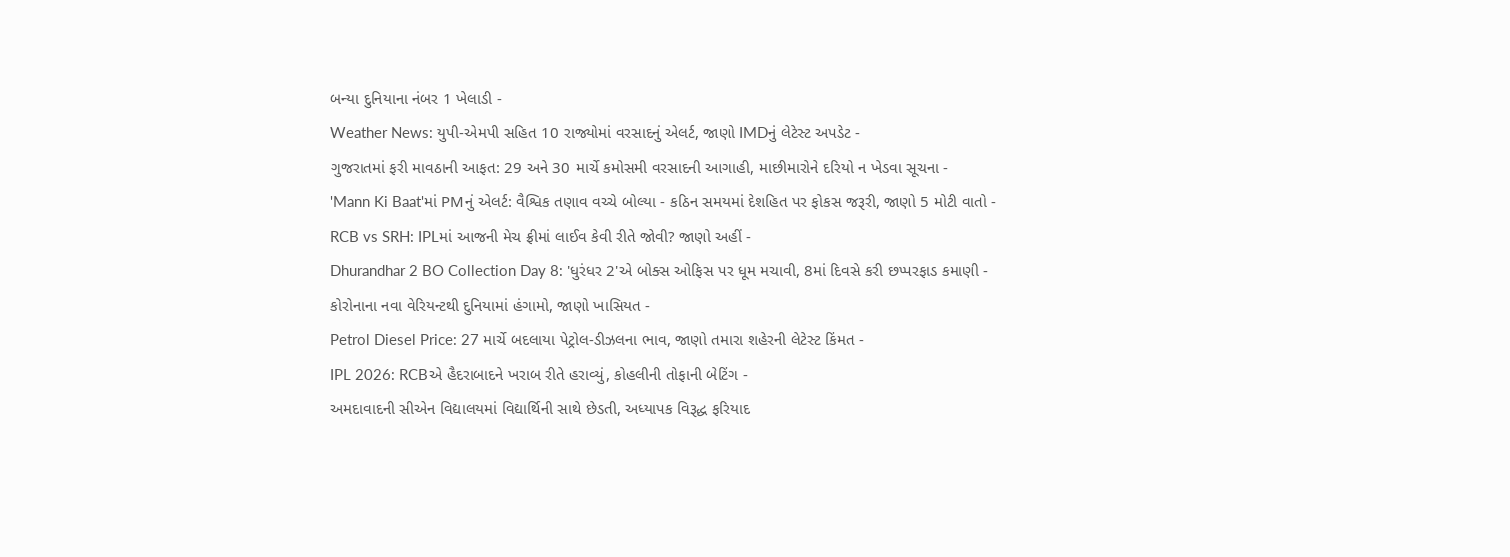બન્યા દુનિયાના નંબર 1 ખેલાડી -
Weather News: યુપી-એમપી સહિત 10 રાજ્યોમાં વરસાદનું એલર્ટ, જાણો IMDનું લેટેસ્ટ અપડેટ -
ગુજરાતમાં ફરી માવઠાની આફત: 29 અને 30 માર્ચે કમોસમી વરસાદની આગાહી, માછીમારોને દરિયો ન ખેડવા સૂચના -
'Mann Ki Baat'માં PMનું એલર્ટ: વૈશ્વિક તણાવ વચ્ચે બોલ્યા - કઠિન સમયમાં દેશહિત પર ફોકસ જરૂરી, જાણો 5 મોટી વાતો -
RCB vs SRH: IPLમાં આજની મેચ ફ્રીમાં લાઈવ કેવી રીતે જોવી? જાણો અહીં -
Dhurandhar 2 BO Collection Day 8: 'ધુરંધર 2'એ બોક્સ ઓફિસ પર ધૂમ મચાવી, 8માં દિવસે કરી છપ્પરફાડ કમાણી -
કોરોનાના નવા વેરિયન્ટથી દુનિયામાં હંગામો, જાણો ખાસિયત -
Petrol Diesel Price: 27 માર્ચે બદલાયા પેટ્રોલ-ડીઝલના ભાવ, જાણો તમારા શહેરની લેટેસ્ટ કિંમત -
IPL 2026: RCBએ હૈદરાબાદને ખરાબ રીતે હરાવ્યું, કોહલીની તોફાની બેટિંગ -
અમદાવાદની સીએન વિદ્યાલયમાં વિદ્યાર્થિની સાથે છેડતી, અધ્યાપક વિરૂદ્ધ ફરિયાદ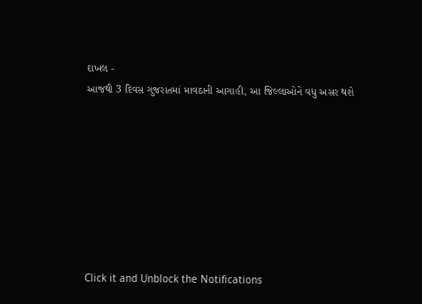દાખલ -
આજથી 3 દિવસ ગુજરાતમાં માવઠાની આગાહી, આ જિલ્લાઓને વધુ અસર થશે








Click it and Unblock the Notifications